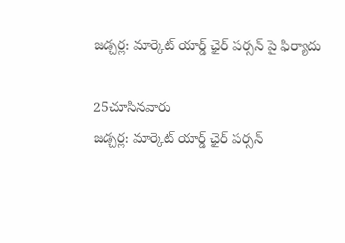జడ్చర్ల: మార్కెట్ యార్డ్ ఛైర్ పర్సన్ పై ఫిర్యాదు

25చూసినవారు
జడ్చర్ల: మార్కెట్ యార్డ్ ఛైర్ పర్సన్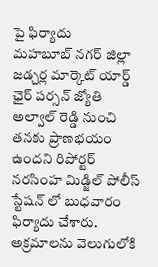పై ఫిర్యాదు
మహబూబ్ నగర్ జిల్లా జడ్చర్ల మార్కెట్ యార్డ్ ఛైర్ పర్సన్ జ్యోతి అల్వాల్ రెడ్డి నుంచి తనకు ప్రాణభయం ఉందని రిపోర్టర్ నరసింహ మిడ్జిల్ పోలీస్ స్టేషన్ లో బుధవారం ఫిర్యాదు చేశారు. అక్రమాలను వెలుగులోకి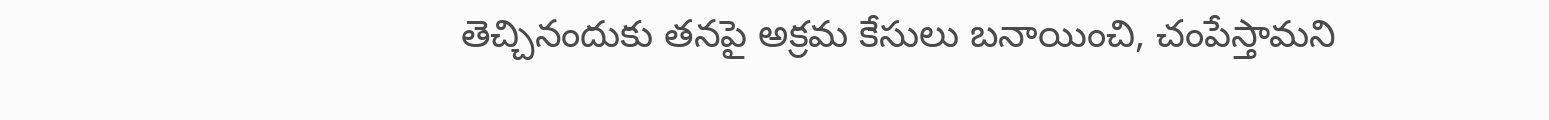తెచ్చినందుకు తనపై అక్రమ కేసులు బనాయించి, చంపేస్తామని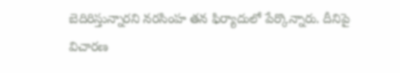బెదిరిస్తున్నారని నరసింహ తన ఫిర్యాదులో పేర్కొన్నారు. దీనిపై విచారణ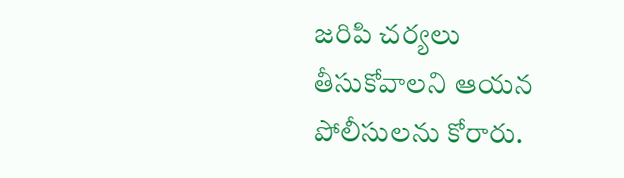జరిపి చర్యలు తీసుకోవాలని ఆయన పోలీసులను కోరారు.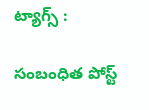ట్యాగ్స్ :

సంబంధిత పోస్ట్